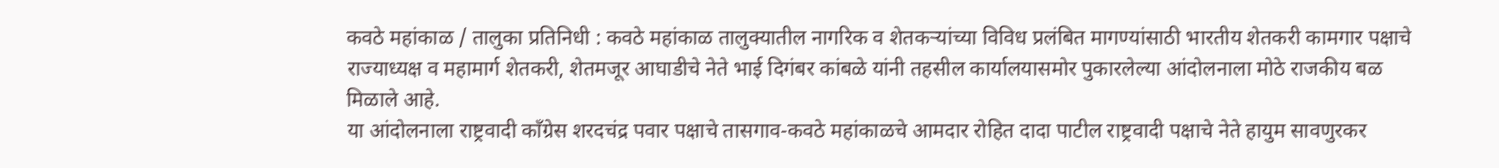कवठे महांकाळ / तालुका प्रतिनिधी : कवठे महांकाळ तालुक्यातील नागरिक व शेतकऱ्यांच्या विविध प्रलंबित मागण्यांसाठी भारतीय शेतकरी कामगार पक्षाचे राज्याध्यक्ष व महामार्ग शेतकरी, शेतमजूर आघाडीचे नेते भाई दिगंबर कांबळे यांनी तहसील कार्यालयासमोर पुकारलेल्या आंदोलनाला मोठे राजकीय बळ मिळाले आहे.
या आंदोलनाला राष्ट्रवादी काँग्रेस शरदचंद्र पवार पक्षाचे तासगाव-कवठे महांकाळचे आमदार रोहित दादा पाटील राष्ट्रवादी पक्षाचे नेते हायुम सावणुरकर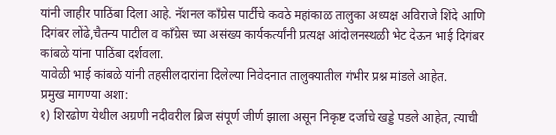यांनी जाहीर पाठिंबा दिला आहे. नॅशनल काँग्रेस पार्टीचे कवठे महांकाळ तालुका अध्यक्ष अविराजे शिंदे आणि दिगंबर लोंढे,चैतन्य पाटील व काँग्रेस च्या असंख्य कार्यकर्त्यांनी प्रत्यक्ष आंदोलनस्थळी भेट देऊन भाई दिगंबर कांबळे यांना पाठिंबा दर्शवला.
यावेळी भाई कांबळे यांनी तहसीलदारांना दिलेल्या निवेदनात तालुक्यातील गंभीर प्रश्न मांडले आहेत.
प्रमुख मागण्या अशा:
१) शिरढोण येथील अग्रणी नदीवरील ब्रिज संपूर्ण जीर्ण झाला असून निकृष्ट दर्जाचे खड्डे पडले आहेत, त्याची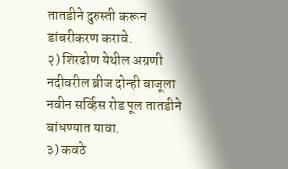तातडीने दुरुस्ती करून डांबरीकरण करावे.
२) शिरढोण येथील अग्रणी नदीवरील ब्रीज दोन्ही बाजूला नवीन सर्व्हिस रोड पूल तातडीने बांधण्यात यावा.
३) कवठे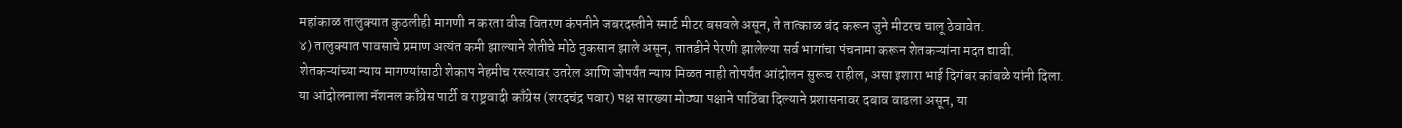महांकाळ तालुक्यात कुठलीही मागणी न करता वीज वितरण कंपनीने जबरदस्तीने स्मार्ट मीटर बसवले असून, ते तात्काळ बंद करून जुने मीटरच चालू ठेवावेत.
४) तालुक्यात पावसाचे प्रमाण अत्यंत कमी झाल्याने शेतीचे मोठे नुकसान झाले असून, तातडीने पेरणी झालेल्या सर्व भागांचा पंचनामा करून शेतकऱ्यांना मदत द्यावी.
शेतकऱ्यांच्या न्याय मागण्यांसाठी शेकाप नेहमीच रस्त्यावर उतरेल आणि जोपर्यंत न्याय मिळत नाही तोपर्यंत आंदोलन सुरूच राहील, असा इशारा भाई दिगंबर कांबळे यांनी दिला.
या आंदोलनाला नॅशनल काँग्रेस पार्टी व राष्ट्रवादी काँग्रेस (शरदचंद्र पवार) पक्ष सारख्या मोठ्या पक्षाने पाठिंबा दिल्याने प्रशासनावर दबाव वाढला असून, या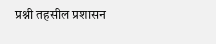प्रश्नी तहसील प्रशासन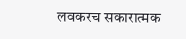लवकरच सकारात्मक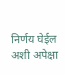निर्णय घेईल अशी अपेक्षा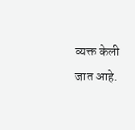व्यक्त केली जात आहे.